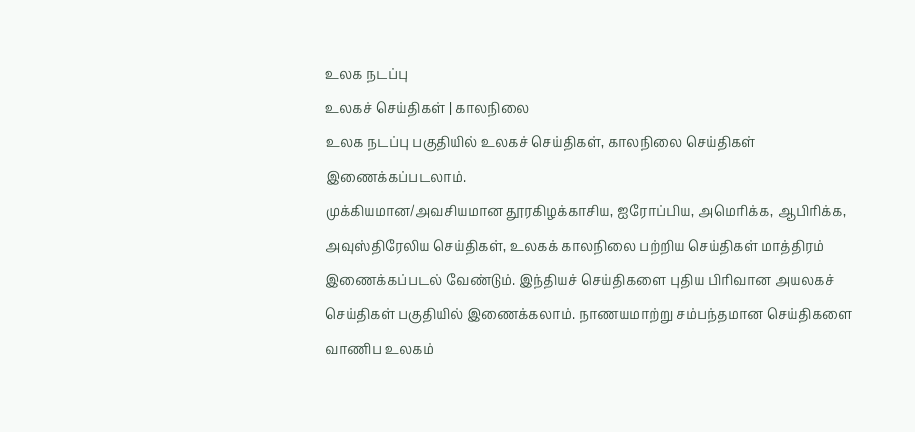உலக நடப்பு
உலகச் செய்திகள் | காலநிலை
உலக நடப்பு பகுதியில் உலகச் செய்திகள், காலநிலை செய்திகள் இணைக்கப்படலாம்.
முக்கியமான/அவசியமான தூரகிழக்காசிய, ஐரோப்பிய, அமெரிக்க, ஆபிரிக்க, அவுஸ்திரேலிய செய்திகள், உலகக் காலநிலை பற்றிய செய்திகள் மாத்திரம் இணைக்கப்படல் வேண்டும். இந்தியச் செய்திகளை புதிய பிரிவான அயலகச் செய்திகள் பகுதியில் இணைக்கலாம். நாணயமாற்று சம்பந்தமான செய்திகளை வாணிப உலகம்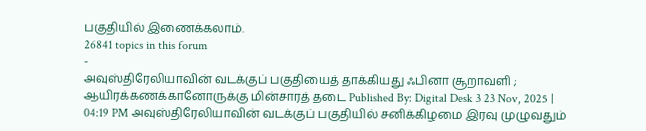பகுதியில் இணைக்கலாம்.
26841 topics in this forum
-
அவுஸ்திரேலியாவின் வடக்குப் பகுதியைத் தாக்கியது ஃபினா சூறாவளி ; ஆயிரக்கணக்கானோருக்கு மின்சாரத் தடை Published By: Digital Desk 3 23 Nov, 2025 | 04:19 PM அவுஸ்திரேலியாவின் வடக்குப் பகுதியில் சனிக்கிழமை இரவு முழுவதும்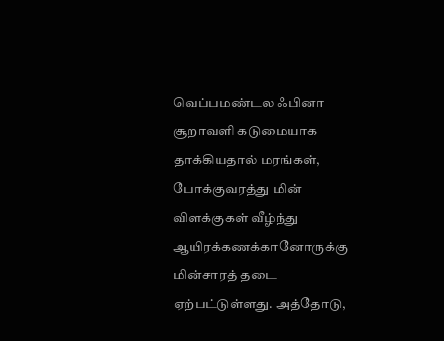வெப்பமண்டல ஃபினா சூறாவளி கடுமையாக தாக்கியதால் மரங்கள், போக்குவரத்து மின் விளக்குகள் வீழ்ந்து ஆயிரக்கணக்கானோருக்கு மின்சாரத் தடை ஏற்பட்டுள்ளது. அத்தோடு,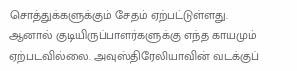சொத்துக்களுக்கும் சேதம் ஏற்பட்டுள்ளது. ஆனால் குடியிருப்பாளர்களுக்கு எந்த காயமும் ஏற்படவில்லை. அவுஸ்திரேலியாவின் வடக்குப்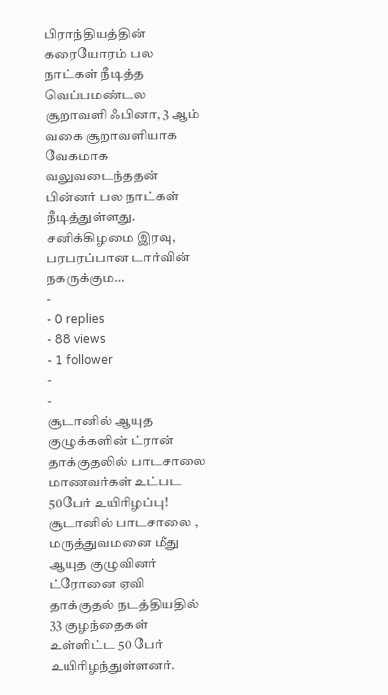பிராந்தியத்தின் கரையோரம் பல நாட்கள் நீடித்த வெப்பமண்டல சூறாவளி ஃபினா, 3 ஆம் வகை சூறாவளியாக வேகமாக வலுவடைந்ததன் பின்னர் பல நாட்கள் நீடித்துள்ளது. சனிக்கிழமை இரவு, பரபரப்பான டார்வின் நகருக்கும…
-
- 0 replies
- 88 views
- 1 follower
-
-
சூடானில் ஆயுத குழுக்களின் ட்ரான் தாக்குதலில் பாடசாலை மாணவர்கள் உட்பட 50பேர் உயிரிழப்பு! சூடானில் பாடசாலை , மருத்துவமனை மீது ஆயுத குழுவினர் ட்ரோனை ஏவி தாக்குதல் நடத்தியதில் 33 குழந்தைகள் உள்ளிட்ட 50 பேர் உயிரிழந்துள்ளனர்.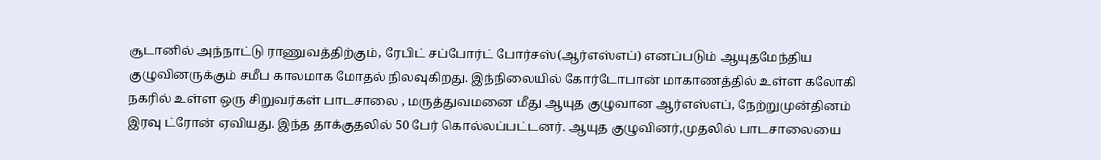சூடானில் அந்நாட்டு ராணுவத்திற்கும், ரேபிட் சப்போர்ட் போர்சஸ்(ஆர்எஸ்எப்) எனப்படும் ஆயுதமேந்திய குழுவினருக்கும் சமீப காலமாக மோதல் நிலவுகிறது. இந்நிலையில் கோர்டோபான் மாகாணத்தில் உள்ள கலோகி நகரில் உள்ள ஒரு சிறுவர்கள் பாடசாலை , மருத்துவமனை மீது ஆயுத குழுவான ஆர்எஸ்எப், நேற்றுமுன்தினம் இரவு ட்ரோன் ஏவியது. இந்த தாக்குதலில் 50 பேர் கொல்லப்பட்டனர். ஆயுத குழுவினர்,முதலில் பாடசாலையை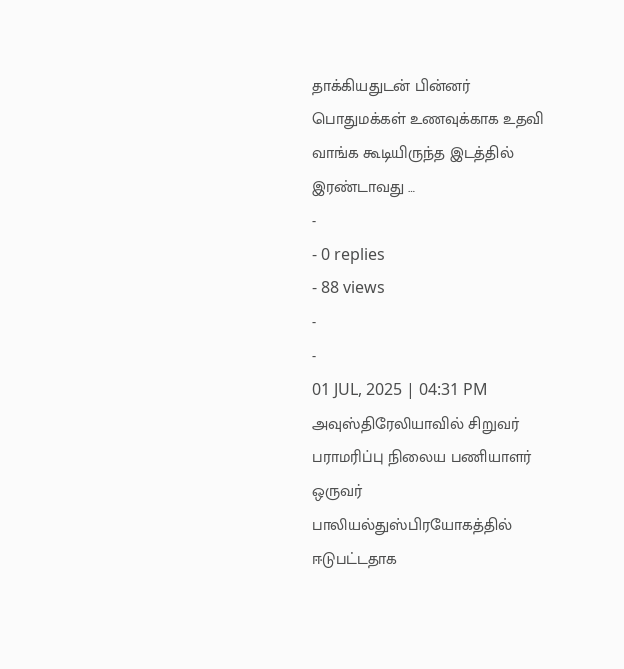தாக்கியதுடன் பின்னர் பொதுமக்கள் உணவுக்காக உதவி வாங்க கூடியிருந்த இடத்தில் இரண்டாவது …
-
- 0 replies
- 88 views
-
-
01 JUL, 2025 | 04:31 PM அவுஸ்திரேலியாவில் சிறுவர் பராமரிப்பு நிலைய பணியாளர் ஒருவர் பாலியல்துஸ்பிரயோகத்தில் ஈடுபட்டதாக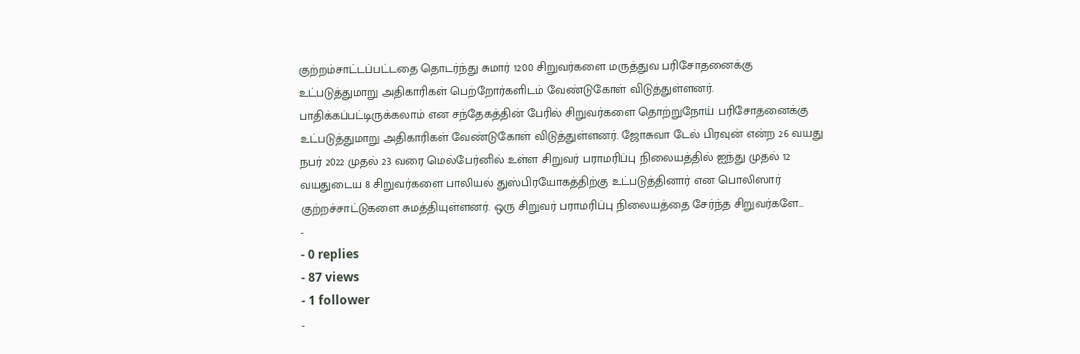குற்றம்சாட்டப்பட்டதை தொடர்ந்து சுமார் 1200 சிறுவர்களை மருத்துவ பரிசோதனைக்கு உட்படுத்துமாறு அதிகாரிகள் பெற்றோர்களிடம் வேண்டுகோள் விடுத்துள்ளனர். பாதிக்கப்பட்டிருக்கலாம் என சந்தேகத்தின் பேரில் சிறுவர்களை தொற்றுநோய் பரிசோதனைக்கு உட்படுத்துமாறு அதிகாரிகள் வேண்டுகோள் விடுத்துள்ளனர். ஜோசுவா டேல் பிரவுன் என்ற 26 வயது நபர் 2022 முதல் 23 வரை மெல்பேர்னில் உள்ள சிறுவர் பராமரிப்பு நிலையத்தில் ஐந்து முதல் 12 வயதுடைய 8 சிறுவர்களை பாலியல் துஸ்பிரயோகத்திற்கு உட்படுத்தினார் என பொலிஸார் குற்றச்சாட்டுகளை சுமத்தியுள்ளனர். ஒரு சிறுவர் பராமரிப்பு நிலையத்தை சேர்ந்த சிறுவர்களே…
-
- 0 replies
- 87 views
- 1 follower
-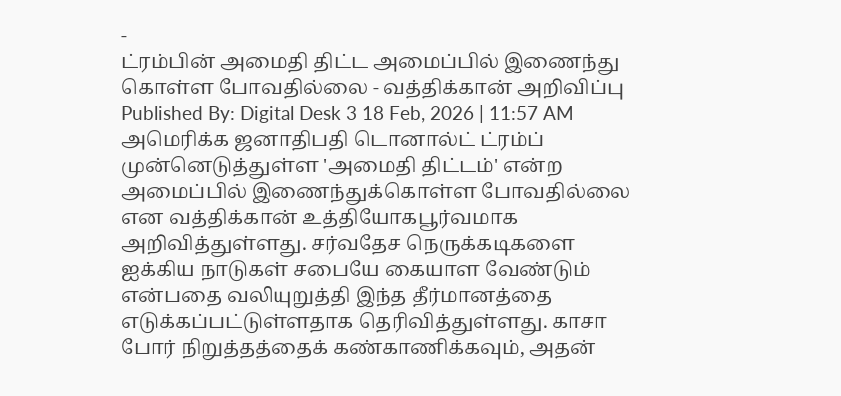-
ட்ரம்பின் அமைதி திட்ட அமைப்பில் இணைந்து கொள்ள போவதில்லை - வத்திக்கான் அறிவிப்பு Published By: Digital Desk 3 18 Feb, 2026 | 11:57 AM அமெரிக்க ஜனாதிபதி டொனால்ட் ட்ரம்ப் முன்னெடுத்துள்ள 'அமைதி திட்டம்' என்ற அமைப்பில் இணைந்துக்கொள்ள போவதில்லை என வத்திக்கான் உத்தியோகபூர்வமாக அறிவித்துள்ளது. சர்வதேச நெருக்கடிகளை ஐக்கிய நாடுகள் சபையே கையாள வேண்டும் என்பதை வலியுறுத்தி இந்த தீர்மானத்தை எடுக்கப்பட்டுள்ளதாக தெரிவித்துள்ளது. காசா போர் நிறுத்தத்தைக் கண்காணிக்கவும், அதன்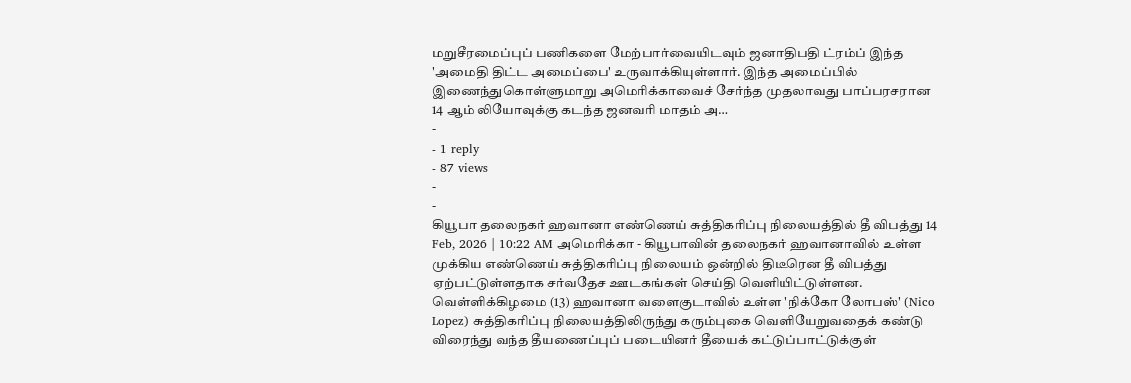மறுசீரமைப்புப் பணிகளை மேற்பார்வையிடவும் ஜனாதிபதி ட்ரம்ப் இந்த 'அமைதி திட்ட அமைப்பை' உருவாக்கியுள்ளார். இந்த அமைப்பில் இணைந்துகொள்ளுமாறு அமெரிக்காவைச் சேர்ந்த முதலாவது பாப்பரசரான 14 ஆம் லியோவுக்கு கடந்த ஜனவரி மாதம் அ…
-
- 1 reply
- 87 views
-
-
கியூபா தலைநகர் ஹவானா எண்ணெய் சுத்திகரிப்பு நிலையத்தில் தீ விபத்து 14 Feb, 2026 | 10:22 AM அமெரிக்கா - கியூபாவின் தலைநகர் ஹவானாவில் உள்ள முக்கிய எண்ணெய் சுத்திகரிப்பு நிலையம் ஒன்றில் திடீரென தீ விபத்து ஏற்பட்டுள்ளதாக சர்வதேச ஊடகங்கள் செய்தி வெளியிட்டுள்ளன. வெள்ளிக்கிழமை (13) ஹவானா வளைகுடாவில் உள்ள 'நிக்கோ லோபஸ்' (Nico Lopez) சுத்திகரிப்பு நிலையத்திலிருந்து கரும்புகை வெளியேறுவதைக் கண்டு விரைந்து வந்த தீயணைப்புப் படையினர் தீயைக் கட்டுப்பாட்டுக்குள்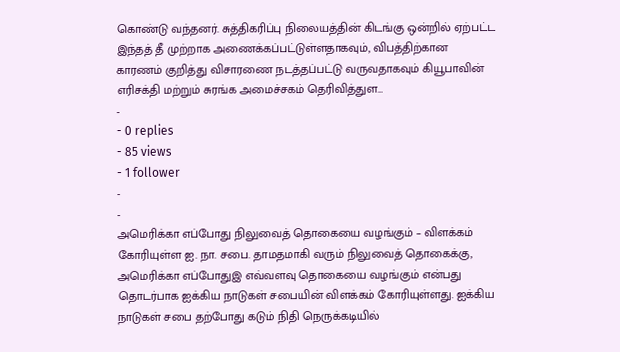கொண்டு வந்தனர். சுத்திகரிப்பு நிலையத்தின் கிடங்கு ஒன்றில் ஏற்பட்ட இந்தத் தீ முற்றாக அணைக்கப்பட்டுள்ளதாகவும், விபத்திற்கான காரணம் குறித்து விசாரணை நடத்தப்பட்டு வருவதாகவும் கியூபாவின் எரிசக்தி மற்றும் சுரங்க அமைச்சகம் தெரிவித்துள…
-
- 0 replies
- 85 views
- 1 follower
-
-
அமெரிக்கா எப்போது நிலுவைத் தொகையை வழங்கும் – விளக்கம் கோரியுள்ள ஐ. நா. சபை. தாமதமாகி வரும் நிலுவைத் தொகைக்கு, அமெரிக்கா எப்போதுஇ எவ்வளவு தொகையை வழங்கும் என்பது தொடர்பாக ஐக்கிய நாடுகள் சபையின் விளக்கம் கோரியுள்ளது. ஐக்கிய நாடுகள் சபை தற்போது கடும் நிதி நெருக்கடியில்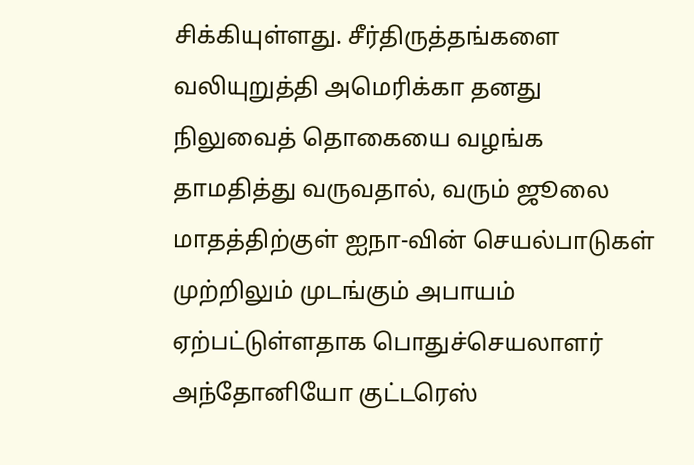சிக்கியுள்ளது. சீர்திருத்தங்களை வலியுறுத்தி அமெரிக்கா தனது நிலுவைத் தொகையை வழங்க தாமதித்து வருவதால், வரும் ஜூலை மாதத்திற்குள் ஐநா-வின் செயல்பாடுகள் முற்றிலும் முடங்கும் அபாயம் ஏற்பட்டுள்ளதாக பொதுச்செயலாளர் அந்தோனியோ குட்டரெஸ்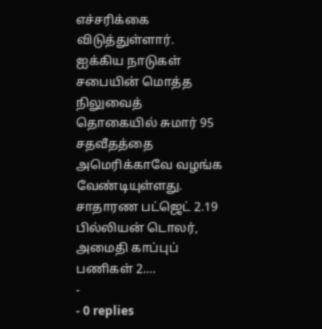எச்சரிக்கை விடுத்துள்ளார். ஐக்கிய நாடுகள் சபையின் மொத்த நிலுவைத் தொகையில் சுமார் 95 சதவீதத்தை அமெரிக்காவே வழங்க வேண்டியுள்ளது. சாதாரண பட்ஜெட் 2.19 பில்லியன் டொலர், அமைதி காப்புப் பணிகள் 2.…
-
- 0 replies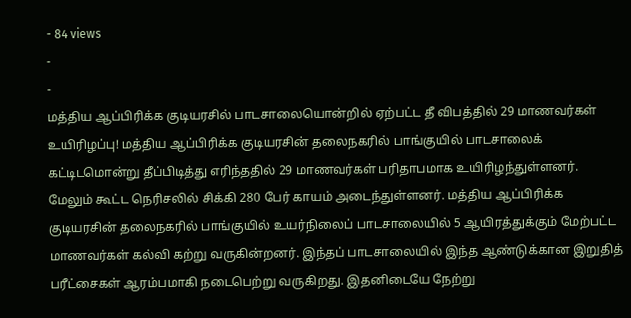- 84 views
-
-
மத்திய ஆப்பிரிக்க குடியரசில் பாடசாலையொன்றில் ஏற்பட்ட தீ விபத்தில் 29 மாணவர்கள் உயிரிழப்பு! மத்திய ஆப்பிரிக்க குடியரசின் தலைநகரில் பாங்குயில் பாடசாலைக் கட்டிடமொன்று தீப்பிடித்து எரிந்ததில் 29 மாணவர்கள் பரிதாபமாக உயிரிழந்துள்ளனர். மேலும் கூட்ட நெரிசலில் சிக்கி 280 பேர் காயம் அடைந்துள்ளனர். மத்திய ஆப்பிரிக்க குடியரசின் தலைநகரில் பாங்குயில் உயர்நிலைப் பாடசாலையில் 5 ஆயிரத்துக்கும் மேற்பட்ட மாணவர்கள் கல்வி கற்று வருகின்றனர். இந்தப் பாடசாலையில் இந்த ஆண்டுக்கான இறுதித் பரீட்சைகள் ஆரம்பமாகி நடைபெற்று வருகிறது. இதனிடையே நேற்று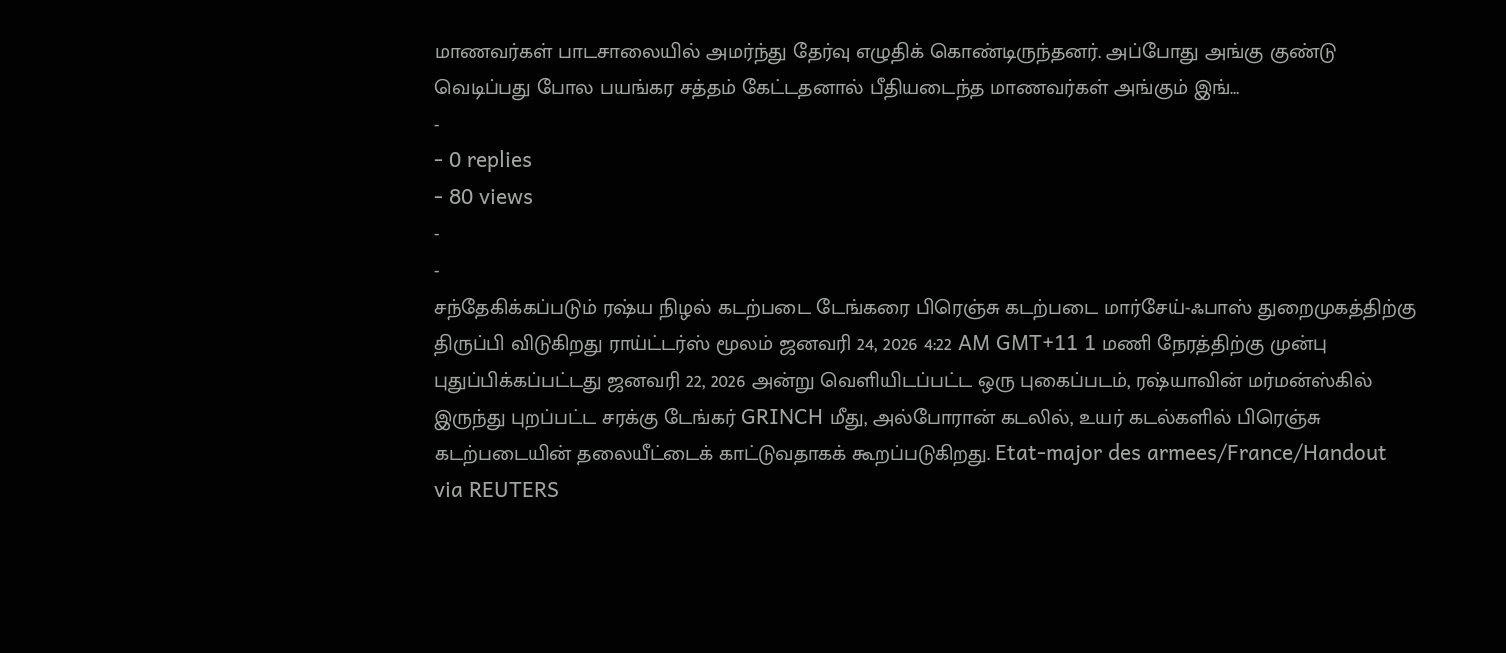மாணவர்கள் பாடசாலையில் அமர்ந்து தேர்வு எழுதிக் கொண்டிருந்தனர். அப்போது அங்கு குண்டு வெடிப்பது போல பயங்கர சத்தம் கேட்டதனால் பீதியடைந்த மாணவர்கள் அங்கும் இங்…
-
- 0 replies
- 80 views
-
-
சந்தேகிக்கப்படும் ரஷ்ய நிழல் கடற்படை டேங்கரை பிரெஞ்சு கடற்படை மார்சேய்-ஃபாஸ் துறைமுகத்திற்கு திருப்பி விடுகிறது ராய்ட்டர்ஸ் மூலம் ஜனவரி 24, 2026 4:22 AM GMT+11 1 மணி நேரத்திற்கு முன்பு புதுப்பிக்கப்பட்டது ஜனவரி 22, 2026 அன்று வெளியிடப்பட்ட ஒரு புகைப்படம், ரஷ்யாவின் மர்மன்ஸ்கில் இருந்து புறப்பட்ட சரக்கு டேங்கர் GRINCH மீது, அல்போரான் கடலில், உயர் கடல்களில் பிரெஞ்சு கடற்படையின் தலையீட்டைக் காட்டுவதாகக் கூறப்படுகிறது. Etat-major des armees/France/Handout via REUTERS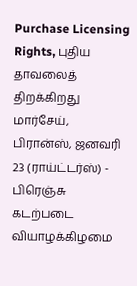Purchase Licensing Rights, புதிய தாவலைத் திறக்கிறது மார்சேய், பிரான்ஸ், ஜனவரி 23 (ராய்ட்டர்ஸ்) - பிரெஞ்சு கடற்படை வியாழக்கிழமை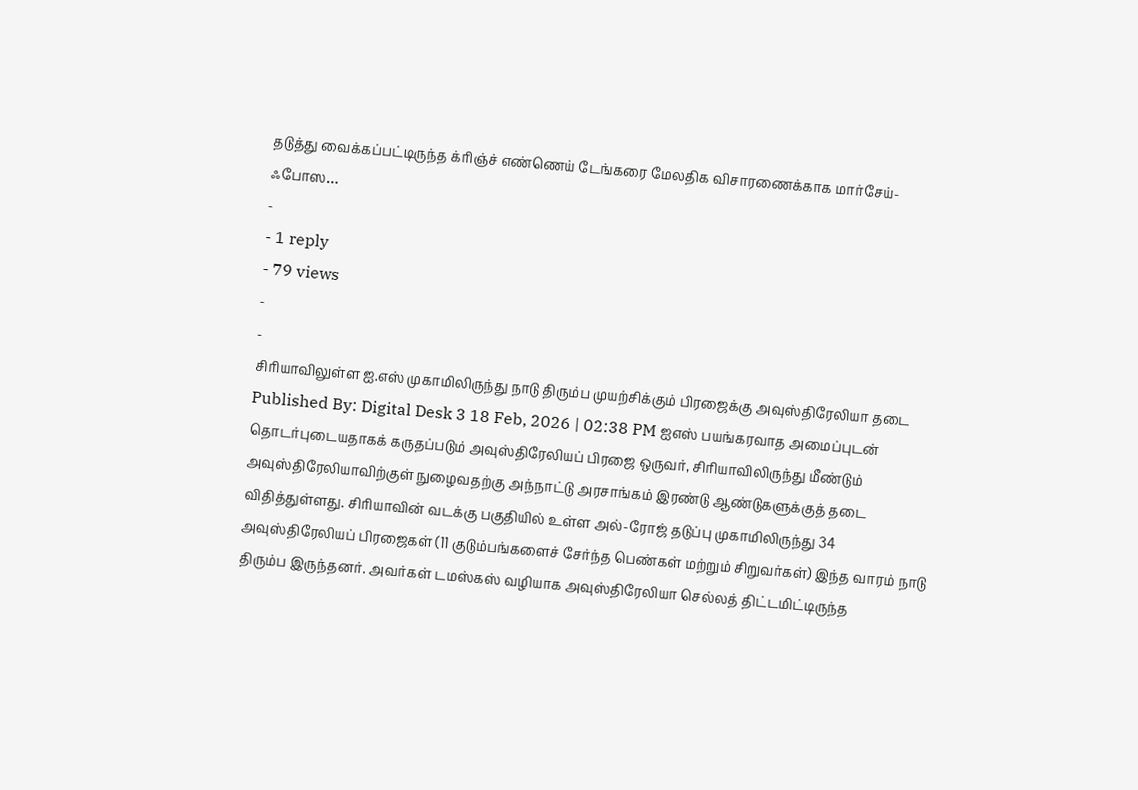தடுத்து வைக்கப்பட்டிருந்த க்ரிஞ்ச் எண்ணெய் டேங்கரை மேலதிக விசாரணைக்காக மார்சேய்-ஃபோஸ…
-
- 1 reply
- 79 views
-
-
சிரியாவிலுள்ள ஐ.எஸ் முகாமிலிருந்து நாடு திரும்ப முயற்சிக்கும் பிரஜைக்கு அவுஸ்திரேலியா தடை Published By: Digital Desk 3 18 Feb, 2026 | 02:38 PM ஐஎஸ் பயங்கரவாத அமைப்புடன் தொடர்புடையதாகக் கருதப்படும் அவுஸ்திரேலியப் பிரஜை ஒருவர், சிரியாவிலிருந்து மீண்டும் அவுஸ்திரேலியாவிற்குள் நுழைவதற்கு அந்நாட்டு அரசாங்கம் இரண்டு ஆண்டுகளுக்குத் தடை விதித்துள்ளது. சிரியாவின் வடக்கு பகுதியில் உள்ள அல்-ரோஜ் தடுப்பு முகாமிலிருந்து 34 அவுஸ்திரேலியப் பிரஜைகள் (11 குடும்பங்களைச் சேர்ந்த பெண்கள் மற்றும் சிறுவர்கள்) இந்த வாரம் நாடு திரும்ப இருந்தனர். அவர்கள் டமஸ்கஸ் வழியாக அவுஸ்திரேலியா செல்லத் திட்டமிட்டிருந்த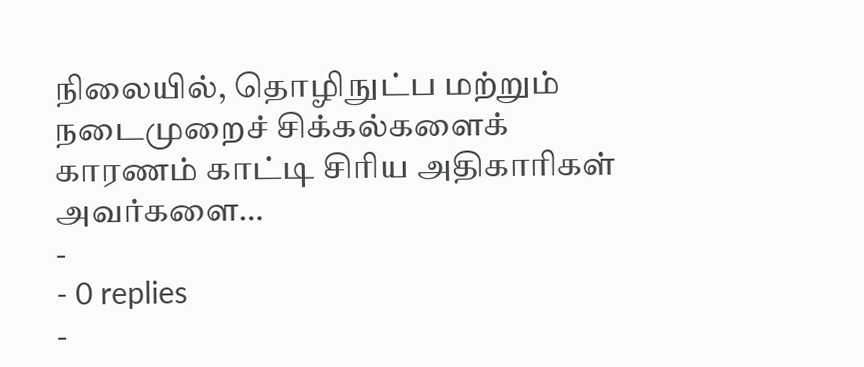நிலையில், தொழிநுட்ப மற்றும் நடைமுறைச் சிக்கல்களைக் காரணம் காட்டி சிரிய அதிகாரிகள் அவர்களை…
-
- 0 replies
-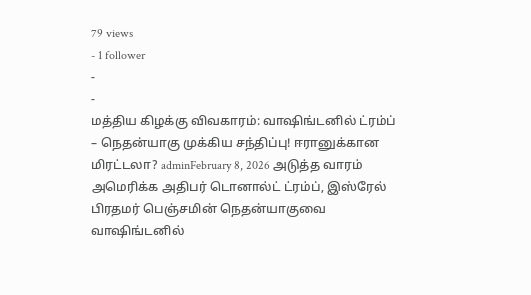79 views
- 1 follower
-
-
மத்திய கிழக்கு விவகாரம்: வாஷிங்டனில் ட்ரம்ப் – நெதன்யாகு முக்கிய சந்திப்பு! ஈரானுக்கான மிரட்டலா? adminFebruary 8, 2026 அடுத்த வாரம் அமெரிக்க அதிபர் டொனால்ட் ட்ரம்ப், இஸ்ரேல் பிரதமர் பெஞ்சமின் நெதன்யாகுவை வாஷிங்டனில்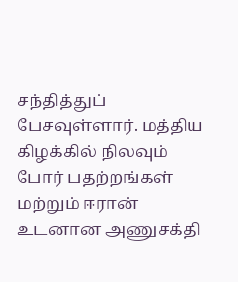சந்தித்துப் பேசவுள்ளார். மத்திய கிழக்கில் நிலவும் போர் பதற்றங்கள் மற்றும் ஈரான் உடனான அணுசக்தி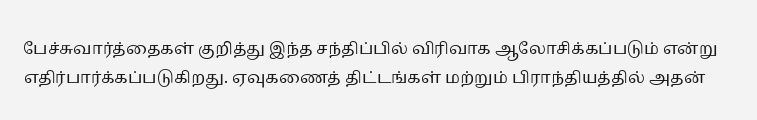பேச்சுவார்த்தைகள் குறித்து இந்த சந்திப்பில் விரிவாக ஆலோசிக்கப்படும் என்று எதிர்பார்க்கப்படுகிறது. ஏவுகணைத் திட்டங்கள் மற்றும் பிராந்தியத்தில் அதன்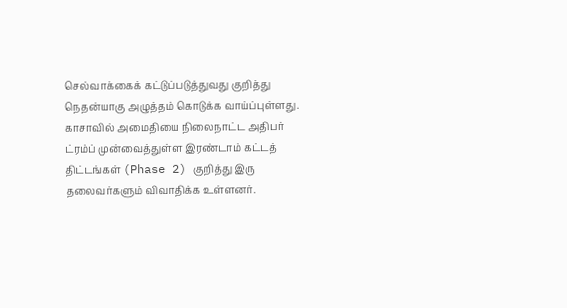செல்வாக்கைக் கட்டுப்படுத்துவது குறித்து நெதன்யாகு அழுத்தம் கொடுக்க வாய்ப்புள்ளது. காசாவில் அமைதியை நிலைநாட்ட அதிபர் ட்ரம்ப் முன்வைத்துள்ள இரண்டாம் கட்டத் திட்டங்கள் (Phase 2) குறித்து இரு தலைவர்களும் விவாதிக்க உள்ளனர்.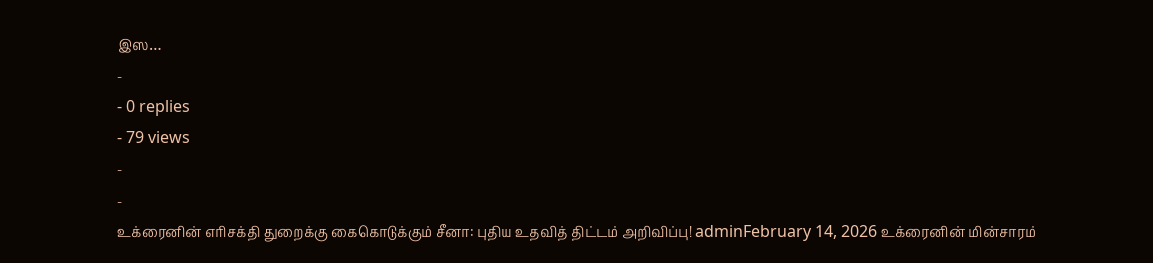இஸ…
-
- 0 replies
- 79 views
-
-
உக்ரைனின் எரிசக்தி துறைக்கு கைகொடுக்கும் சீனா: புதிய உதவித் திட்டம் அறிவிப்பு! adminFebruary 14, 2026 உக்ரைனின் மின்சாரம்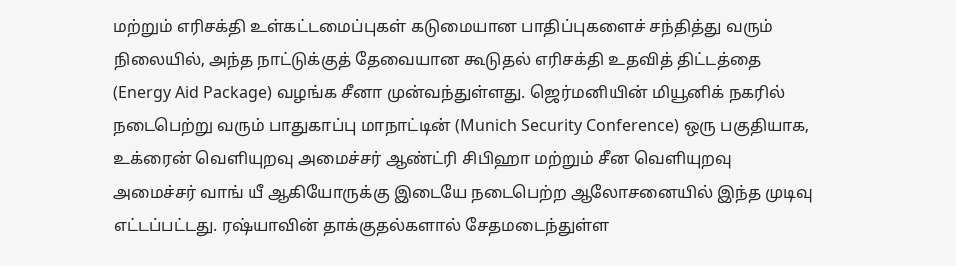மற்றும் எரிசக்தி உள்கட்டமைப்புகள் கடுமையான பாதிப்புகளைச் சந்தித்து வரும் நிலையில், அந்த நாட்டுக்குத் தேவையான கூடுதல் எரிசக்தி உதவித் திட்டத்தை (Energy Aid Package) வழங்க சீனா முன்வந்துள்ளது. ஜெர்மனியின் மியூனிக் நகரில் நடைபெற்று வரும் பாதுகாப்பு மாநாட்டின் (Munich Security Conference) ஒரு பகுதியாக, உக்ரைன் வெளியுறவு அமைச்சர் ஆண்ட்ரி சிபிஹா மற்றும் சீன வெளியுறவு அமைச்சர் வாங் யீ ஆகியோருக்கு இடையே நடைபெற்ற ஆலோசனையில் இந்த முடிவு எட்டப்பட்டது. ரஷ்யாவின் தாக்குதல்களால் சேதமடைந்துள்ள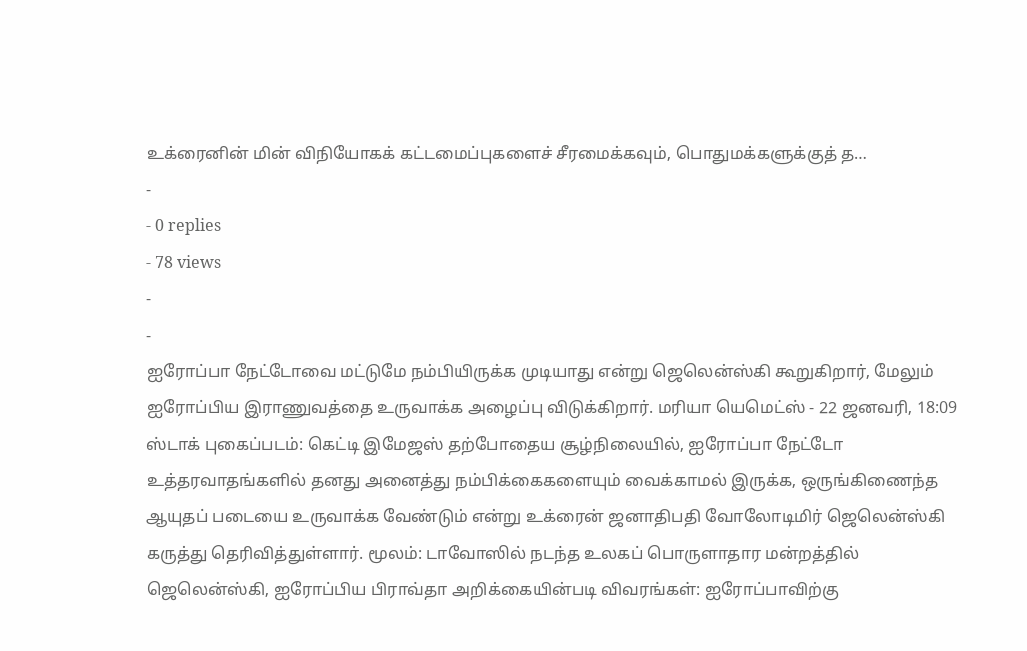உக்ரைனின் மின் விநியோகக் கட்டமைப்புகளைச் சீரமைக்கவும், பொதுமக்களுக்குத் த…
-
- 0 replies
- 78 views
-
-
ஐரோப்பா நேட்டோவை மட்டுமே நம்பியிருக்க முடியாது என்று ஜெலென்ஸ்கி கூறுகிறார், மேலும் ஐரோப்பிய இராணுவத்தை உருவாக்க அழைப்பு விடுக்கிறார். மரியா யெமெட்ஸ் - 22 ஜனவரி, 18:09 ஸ்டாக் புகைப்படம்: கெட்டி இமேஜஸ் தற்போதைய சூழ்நிலையில், ஐரோப்பா நேட்டோ உத்தரவாதங்களில் தனது அனைத்து நம்பிக்கைகளையும் வைக்காமல் இருக்க, ஒருங்கிணைந்த ஆயுதப் படையை உருவாக்க வேண்டும் என்று உக்ரைன் ஜனாதிபதி வோலோடிமிர் ஜெலென்ஸ்கி கருத்து தெரிவித்துள்ளார். மூலம்: டாவோஸில் நடந்த உலகப் பொருளாதார மன்றத்தில் ஜெலென்ஸ்கி, ஐரோப்பிய பிராவ்தா அறிக்கையின்படி விவரங்கள்: ஐரோப்பாவிற்கு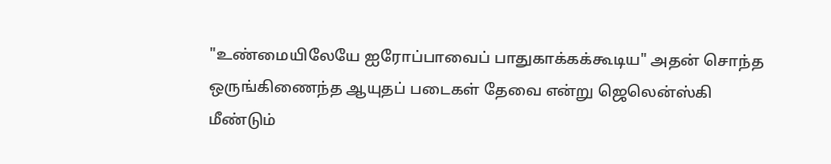"உண்மையிலேயே ஐரோப்பாவைப் பாதுகாக்கக்கூடிய" அதன் சொந்த ஒருங்கிணைந்த ஆயுதப் படைகள் தேவை என்று ஜெலென்ஸ்கி மீண்டும்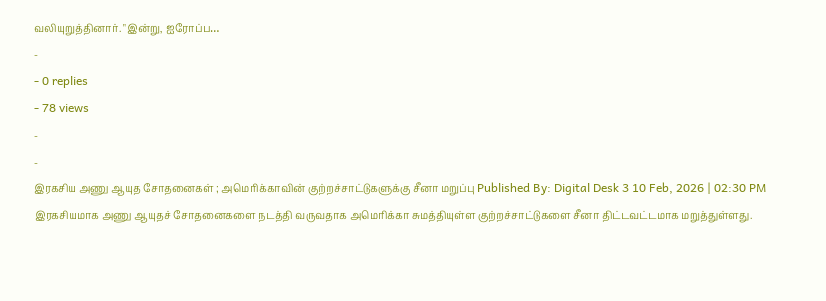வலியுறுத்தினார். "இன்று, ஐரோப்ப…
-
- 0 replies
- 78 views
-
-
இரகசிய அணு ஆயுத சோதனைகள் ; அமெரிக்காவின் குற்றச்சாட்டுகளுக்கு சீனா மறுப்பு Published By: Digital Desk 3 10 Feb, 2026 | 02:30 PM இரகசியமாக அணு ஆயுதச் சோதனைகளை நடத்தி வருவதாக அமெரிக்கா சுமத்தியுள்ள குற்றச்சாட்டுகளை சீனா திட்டவட்டமாக மறுத்துள்ளது.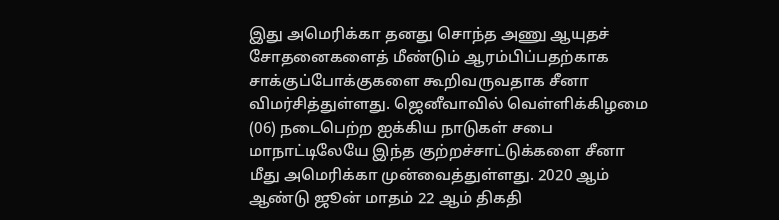இது அமெரிக்கா தனது சொந்த அணு ஆயுதச் சோதனைகளைத் மீண்டும் ஆரம்பிப்பதற்காக சாக்குப்போக்குகளை கூறிவருவதாக சீனா விமர்சித்துள்ளது. ஜெனீவாவில் வெள்ளிக்கிழமை (06) நடைபெற்ற ஐக்கிய நாடுகள் சபை மாநாட்டிலேயே இந்த குற்றச்சாட்டுக்களை சீனா மீது அமெரிக்கா முன்வைத்துள்ளது. 2020 ஆம் ஆண்டு ஜூன் மாதம் 22 ஆம் திகதி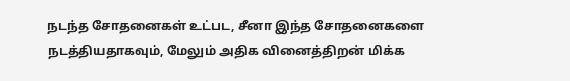நடந்த சோதனைகள் உட்பட, சீனா இந்த சோதனைகளை நடத்தியதாகவும், மேலும் அதிக வினைத்திறன் மிக்க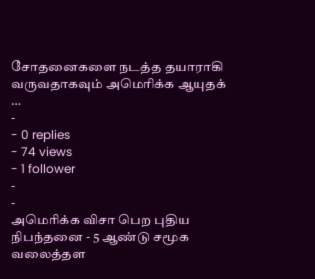சோதனைகளை நடத்த தயாராகி வருவதாகவும் அமெரிக்க ஆயுதக் …
-
- 0 replies
- 74 views
- 1 follower
-
-
அமெரிக்க விசா பெற புதிய நிபந்தனை - 5 ஆண்டு சமூக வலைத்தள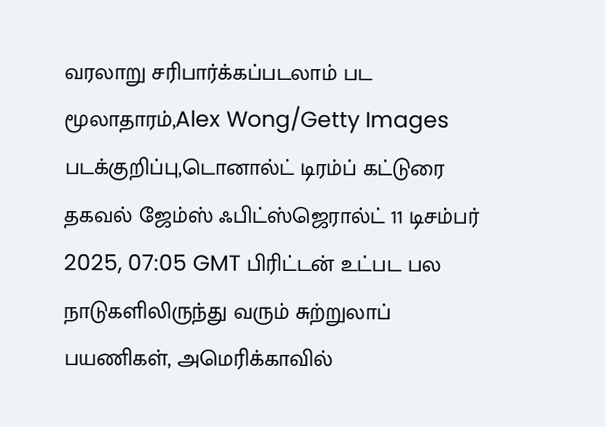வரலாறு சரிபார்க்கப்படலாம் பட மூலாதாரம்,Alex Wong/Getty Images படக்குறிப்பு,டொனால்ட் டிரம்ப் கட்டுரை தகவல் ஜேம்ஸ் ஃபிட்ஸ்ஜெரால்ட் 11 டிசம்பர் 2025, 07:05 GMT பிரிட்டன் உட்பட பல நாடுகளிலிருந்து வரும் சுற்றுலாப் பயணிகள், அமெரிக்காவில்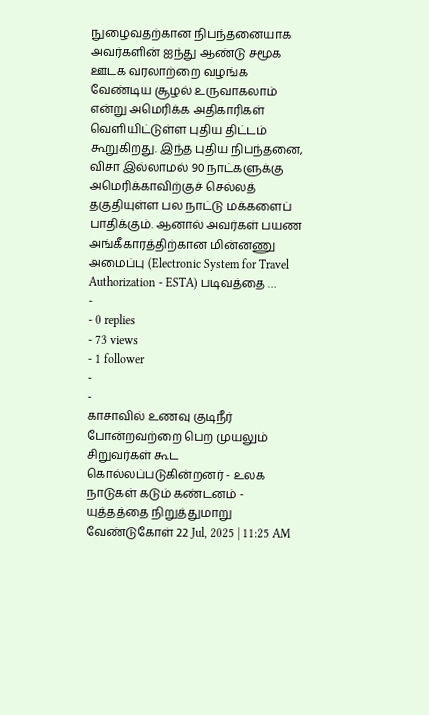நுழைவதற்கான நிபந்தனையாக அவர்களின் ஐந்து ஆண்டு சமூக ஊடக வரலாற்றை வழங்க வேண்டிய சூழல் உருவாகலாம் என்று அமெரிக்க அதிகாரிகள் வெளியிட்டுள்ள புதிய திட்டம் கூறுகிறது. இந்த புதிய நிபந்தனை, விசா இல்லாமல் 90 நாட்களுக்கு அமெரிக்காவிற்குச் செல்லத் தகுதியுள்ள பல நாட்டு மக்களைப் பாதிக்கும். ஆனால் அவர்கள் பயண அங்கீகாரத்திற்கான மின்னணு அமைப்பு (Electronic System for Travel Authorization - ESTA) படிவத்தை …
-
- 0 replies
- 73 views
- 1 follower
-
-
காசாவில் உணவு குடிநீர் போன்றவற்றை பெற முயலும் சிறுவர்கள் கூட கொல்லப்படுகின்றனர் - உலக நாடுகள் கடும் கண்டனம் - யுத்தத்தை நிறுத்துமாறு வேண்டுகோள் 22 Jul, 2025 | 11:25 AM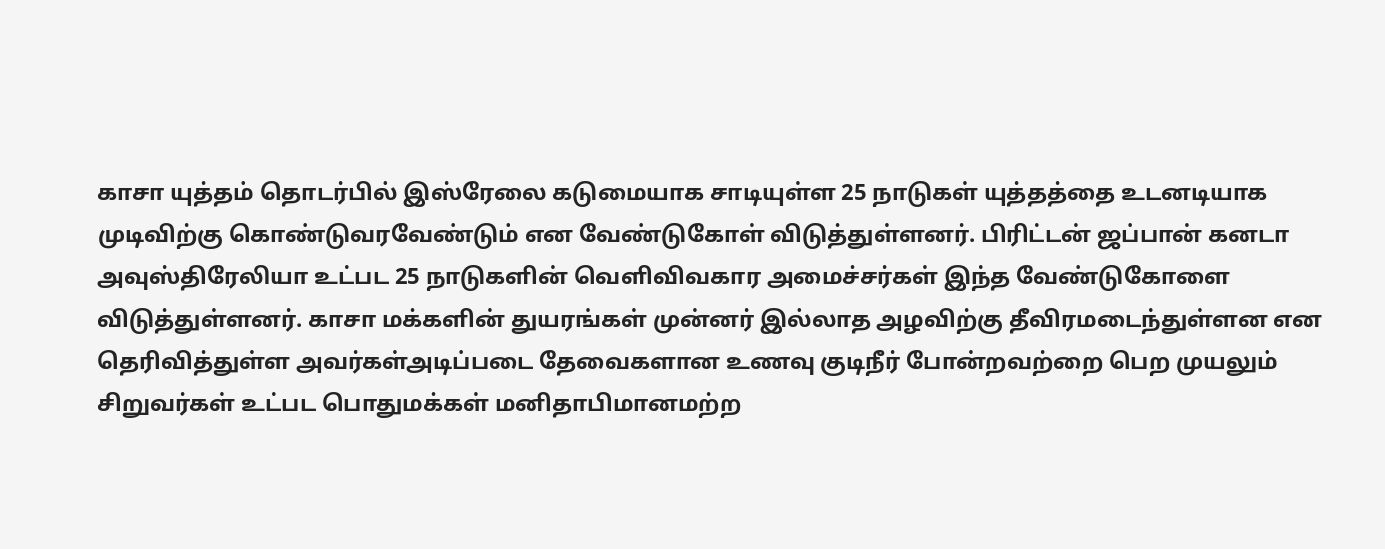காசா யுத்தம் தொடர்பில் இஸ்ரேலை கடுமையாக சாடியுள்ள 25 நாடுகள் யுத்தத்தை உடனடியாக முடிவிற்கு கொண்டுவரவேண்டும் என வேண்டுகோள் விடுத்துள்ளனர். பிரிட்டன் ஜப்பான் கனடா அவுஸ்திரேலியா உட்பட 25 நாடுகளின் வெளிவிவகார அமைச்சர்கள் இந்த வேண்டுகோளை விடுத்துள்ளனர். காசா மக்களின் துயரங்கள் முன்னர் இல்லாத அழவிற்கு தீவிரமடைந்துள்ளன என தெரிவித்துள்ள அவர்கள்அடிப்படை தேவைகளான உணவு குடிநீர் போன்றவற்றை பெற முயலும் சிறுவர்கள் உட்பட பொதுமக்கள் மனிதாபிமானமற்ற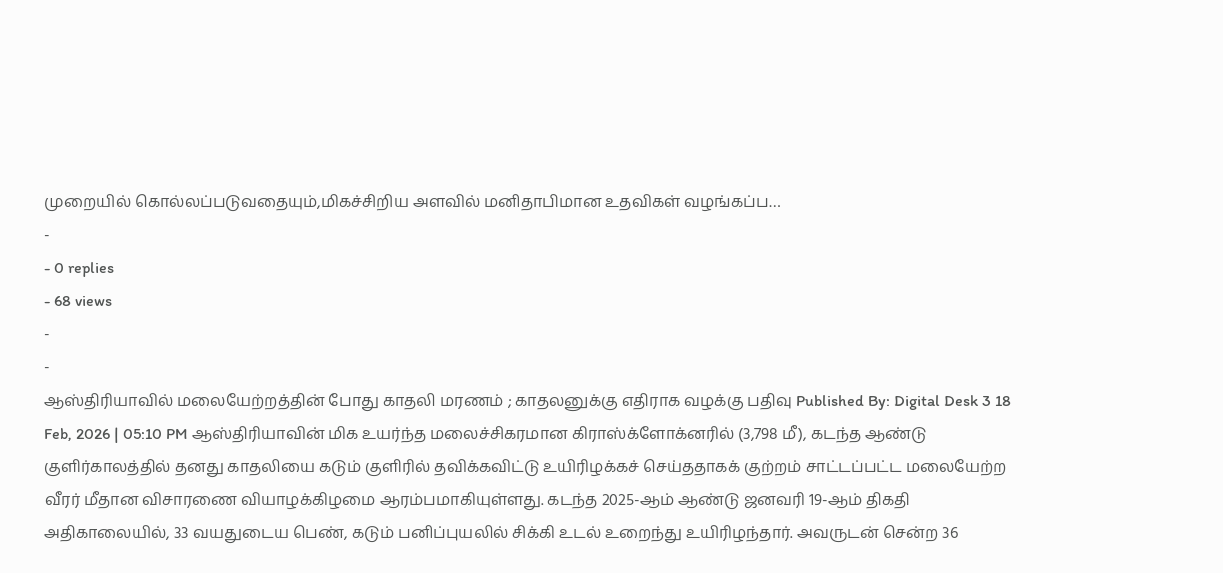முறையில் கொல்லப்படுவதையும்,மிகச்சிறிய அளவில் மனிதாபிமான உதவிகள் வழங்கப்ப…
-
- 0 replies
- 68 views
-
-
ஆஸ்திரியாவில் மலையேற்றத்தின் போது காதலி மரணம் ; காதலனுக்கு எதிராக வழக்கு பதிவு Published By: Digital Desk 3 18 Feb, 2026 | 05:10 PM ஆஸ்திரியாவின் மிக உயர்ந்த மலைச்சிகரமான கிராஸ்க்ளோக்னரில் (3,798 மீ), கடந்த ஆண்டு குளிர்காலத்தில் தனது காதலியை கடும் குளிரில் தவிக்கவிட்டு உயிரிழக்கச் செய்ததாகக் குற்றம் சாட்டப்பட்ட மலையேற்ற வீரர் மீதான விசாரணை வியாழக்கிழமை ஆரம்பமாகியுள்ளது. கடந்த 2025-ஆம் ஆண்டு ஜனவரி 19-ஆம் திகதி அதிகாலையில், 33 வயதுடைய பெண், கடும் பனிப்புயலில் சிக்கி உடல் உறைந்து உயிரிழந்தார். அவருடன் சென்ற 36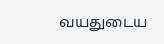வயதுடைய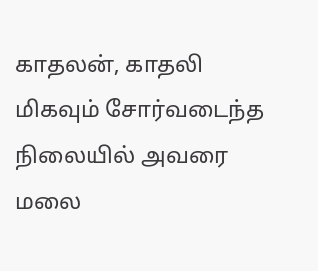காதலன், காதலி மிகவும் சோர்வடைந்த நிலையில் அவரை மலை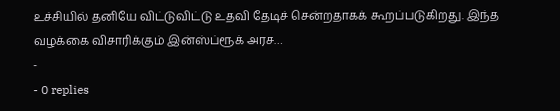உச்சியில் தனியே விட்டுவிட்டு உதவி தேடிச் சென்றதாகக் கூறப்படுகிறது. இந்த வழக்கை விசாரிக்கும் இன்ஸ்ப்ரூக் அரச…
-
- 0 replies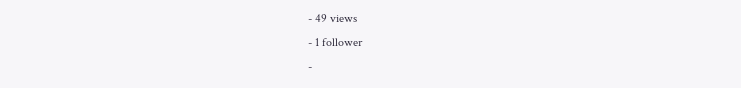- 49 views
- 1 follower
-